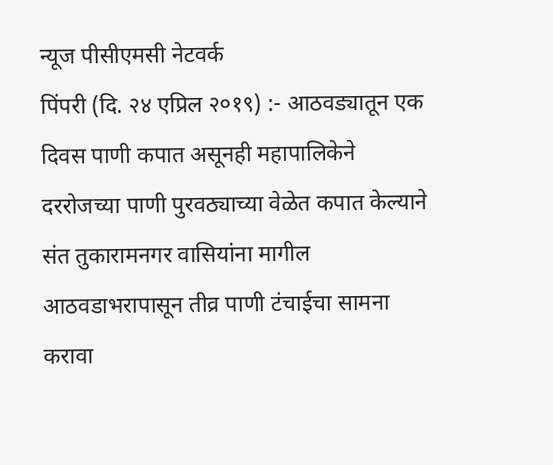न्यूज पीसीएमसी नेटवर्क
पिंपरी (दि. २४ एप्रिल २०१९) :- आठवड्यातून एक दिवस पाणी कपात असूनही महापालिकेने दररोजच्या पाणी पुरवठ्याच्या वेळेत कपात केल्याने संत तुकारामनगर वासियांना मागील आठवडाभरापासून तीव्र पाणी टंचाईचा सामना करावा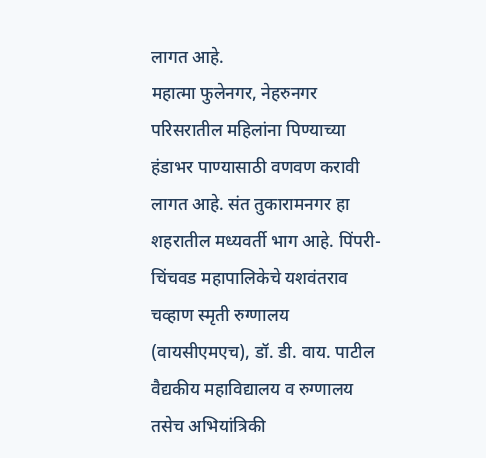लागत आहे.
महात्मा फुलेनगर, नेहरुनगर परिसरातील महिलांना पिण्याच्या हंडाभर पाण्यासाठी वणवण करावी लागत आहे. संत तुकारामनगर हा शहरातील मध्यवर्ती भाग आहे. पिंपरी-चिंचवड महापालिकेचे यशवंतराव चव्हाण स्मृती रुग्णालय (वायसीएमएच), डॉ. डी. वाय. पाटील वैद्यकीय महाविद्यालय व रुग्णालय तसेच अभियांत्रिकी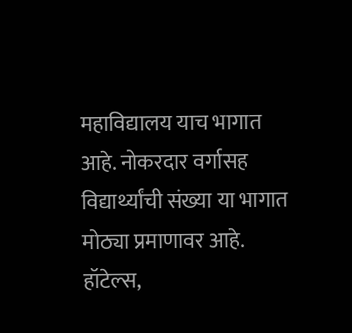महाविद्यालय याच भागात आहे. नोकरदार वर्गासह विद्यार्थ्यांची संख्या या भागात मोठ्या प्रमाणावर आहे. हॉटेल्स,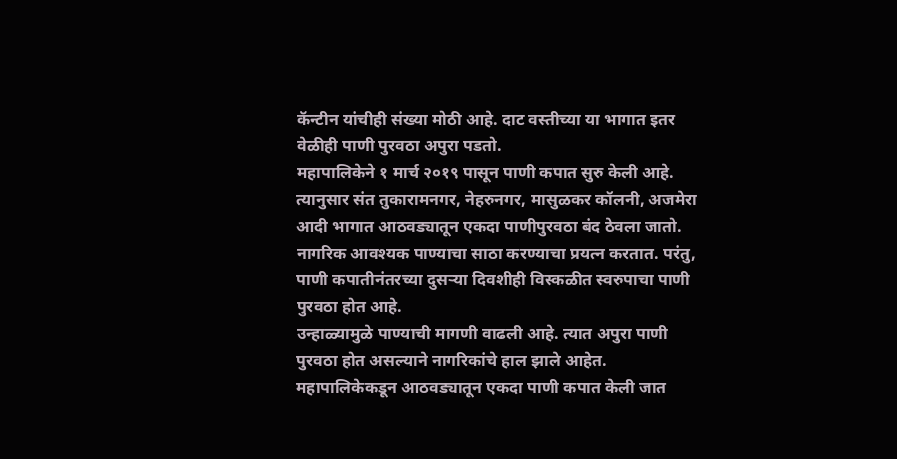कॅन्टीन यांचीही संख्या मोठी आहे. दाट वस्तीच्या या भागात इतर वेळीही पाणी पुरवठा अपुरा पडतो.
महापालिकेने १ मार्च २०१९ पासून पाणी कपात सुरु केली आहे. त्यानुसार संत तुकारामनगर, नेहरुनगर, मासुळकर कॉलनी, अजमेरा आदी भागात आठवड्यातून एकदा पाणीपुरवठा बंद ठेवला जातो. नागरिक आवश्यक पाण्याचा साठा करण्याचा प्रयत्न करतात. परंतु, पाणी कपातीनंतरच्या दुसऱ्या दिवशीही विस्कळीत स्वरुपाचा पाणी पुरवठा होत आहे.
उन्हाळ्यामुळे पाण्याची मागणी वाढली आहे. त्यात अपुरा पाणी पुरवठा होत असल्याने नागरिकांचे हाल झाले आहेत. महापालिकेकडून आठवड्यातून एकदा पाणी कपात केली जात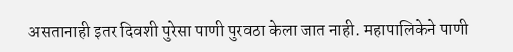असतानाही इतर दिवशी पुरेसा पाणी पुरवठा केला जात नाही. महापालिकेने पाणी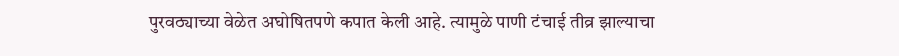पुरवठ्याच्या वेळेत अघोषितपणे कपात केली आहे. त्यामुळे पाणी टंचाई तीव्र झाल्याचा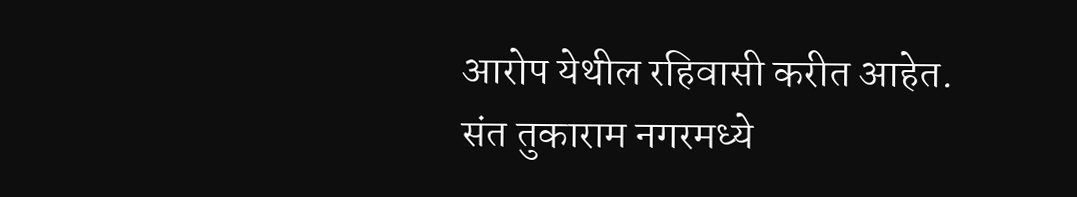आरोप येथील रहिवासी करीत आहेत.
संत तुकाराम नगरमध्ये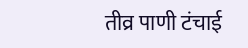तीव्र पाणी टंचाई